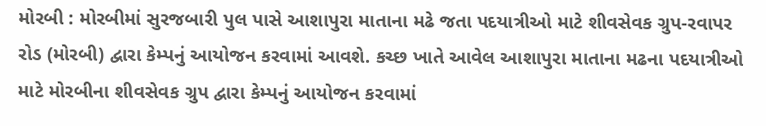મોરબી : મોરબીમાં સુરજબારી પુલ પાસે આશાપુરા માતાના મઢે જતા પદયાત્રીઓ માટે શીવસેવક ગ્રુપ-રવાપર રોડ (મોરબી) દ્વારા કેમ્પનું આયોજન કરવામાં આવશે. કચ્છ ખાતે આવેલ આશાપુરા માતાના મઢના પદયાત્રીઓ માટે મોરબીના શીવસેવક ગ્રુપ દ્વારા કેમ્પનું આયોજન કરવામાં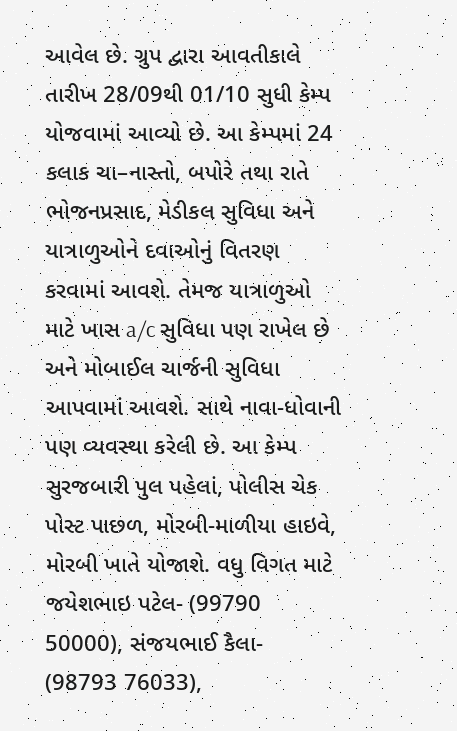આવેલ છે. ગ્રુપ દ્વારા આવતીકાલે તારીખ 28/09થી 01/10 સુધી કેમ્પ યોજવામાં આવ્યો છે. આ કેમ્પમાં 24 કલાક ચા–નાસ્તો, બપોરે તથા રાતે ભોજનપ્રસાદ, મેડીકલ સુવિધા અને યાત્રાળુઓને દવાઓનું વિતરણ કરવામાં આવશે. તેમજ યાત્રાળુઓ માટે ખાસ a/c સુવિધા પણ રાખેલ છે અને મોબાઈલ ચાર્જની સુવિધા આપવામાં આવશે. સાથે નાવા-ધોવાની પણ વ્યવસ્થા કરેલી છે. આ કેમ્પ સુરજબારી પુલ પહેલાં, પોલીસ ચેક પોસ્ટ પાછળ, મોરબી-માળીયા હાઇવે, મોરબી ખાતે યોજાશે. વધુ વિગત માટે જયેશભાઇ પટેલ- (99790 50000), સંજયભાઈ કૈલા- (98793 76033),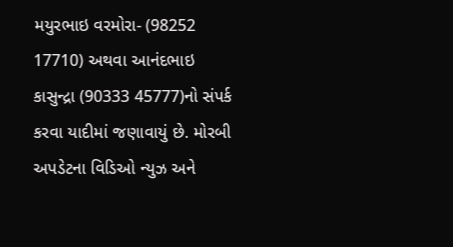મયુરભાઇ વરમોરા- (98252 17710) અથવા આનંદભાઇ કાસુન્દ્રા (90333 45777)નો સંપર્ક કરવા યાદીમાં જણાવાયું છે. મોરબી અપડેટના વિડિઓ ન્યુઝ અને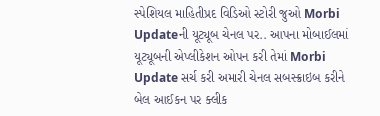સ્પેશિયલ માહિતીપ્રદ વિડિઓ સ્ટોરી જુઓ Morbi Updateની યૂટ્યૂબ ચેનલ પર.. આપના મોબાઈલમાં યૂટ્યૂબની એપ્લીકેશન ઓપન કરી તેમાં Morbi Update સર્ચ કરી અમારી ચેનલ સબસ્ક્રાઇબ કરીને બેલ આઈકન પર ક્લીક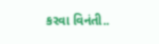કરવા વિનંતી..